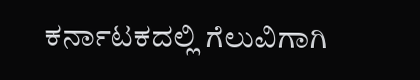ಕರ್ನಾಟಕದಲ್ಲಿ ಗೆಲುವಿಗಾಗಿ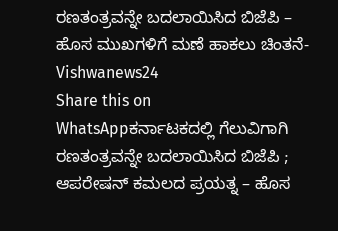ರಣತಂತ್ರವನ್ನೇ ಬದಲಾಯಿಸಿದ ಬಿಜೆಪಿ – ಹೊಸ ಮುಖಗಳಿಗೆ ಮಣೆ ಹಾಕಲು ಚಿಂತನೆ- Vishwanews24
Share this on WhatsAppಕರ್ನಾಟಕದಲ್ಲಿ ಗೆಲುವಿಗಾಗಿ ರಣತಂತ್ರವನ್ನೇ ಬದಲಾಯಿಸಿದ ಬಿಜೆಪಿ ; ಆಪರೇಷನ್ ಕಮಲದ ಪ್ರಯತ್ನ – ಹೊಸ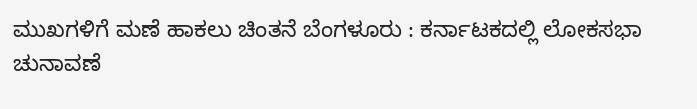ಮುಖಗಳಿಗೆ ಮಣೆ ಹಾಕಲು ಚಿಂತನೆ ಬೆಂಗಳೂರು : ಕರ್ನಾಟಕದಲ್ಲಿ ಲೋಕಸಭಾ ಚುನಾವಣೆ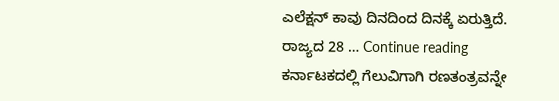ಎಲೆಕ್ಷನ್ ಕಾವು ದಿನದಿಂದ ದಿನಕ್ಕೆ ಏರುತ್ತಿದೆ. ರಾಜ್ಯದ 28 … Continue reading ಕರ್ನಾಟಕದಲ್ಲಿ ಗೆಲುವಿಗಾಗಿ ರಣತಂತ್ರವನ್ನೇ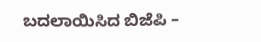ಬದಲಾಯಿಸಿದ ಬಿಜೆಪಿ –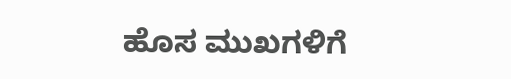ಹೊಸ ಮುಖಗಳಿಗೆ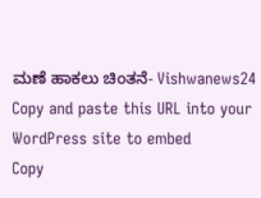ಮಣೆ ಹಾಕಲು ಚಿಂತನೆ- Vishwanews24
Copy and paste this URL into your WordPress site to embed
Copy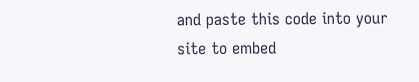and paste this code into your site to embed